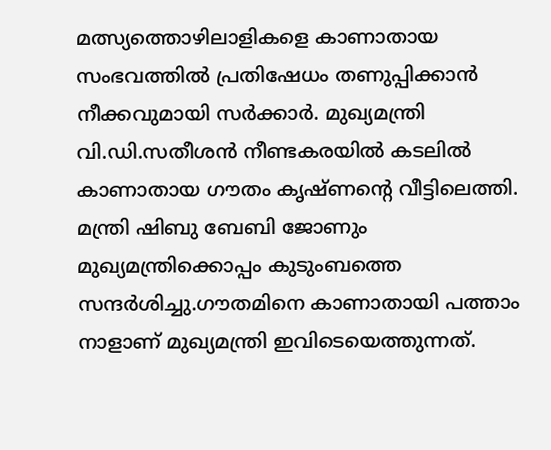മത്സ്യത്തൊഴിലാളികളെ കാണാതായ സംഭവത്തിൽ പ്രതിഷേധം തണുപ്പിക്കാൻ നീക്കവുമായി സർക്കാർ. മുഖ്യമന്ത്രി വി.ഡി.സതീശൻ നീണ്ടകരയിൽ കടലിൽ കാണാതായ ഗൗതം കൃഷ്ണന്റെ വീട്ടിലെത്തി. മന്ത്രി ഷിബു ബേബി ജോണും മുഖ്യമന്ത്രിക്കൊപ്പം കുടുംബത്തെ സന്ദർശിച്ചു.ഗൗതമിനെ കാണാതായി പത്താം നാളാണ് മുഖ്യമന്ത്രി ഇവിടെയെത്തുന്നത്.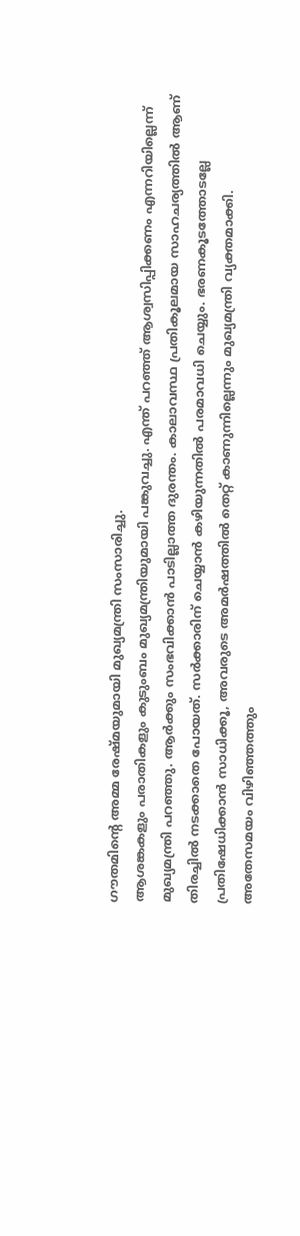ഗൗതമിന്റെ അമ്മ രേഷ്മയുമായി മുഖ്യമന്ത്രി സംസാരിച്ചു.
ആശങ്കകളും പരാതികളും കുടുംബം മുഖ്യമന്ത്രിയുമായി പങ്കുവച്ചു. എന്ത് പറഞ്ഞ് ആശ്വസിപ്പിക്കണം എന്നറിയില്ലെന്ന് മുഖ്യമന്ത്രി പറഞ്ഞു. ആർക്കും സംഭവിക്കാൻ പാടില്ലാത്ത ദുരന്തം. കാലാവസ്ഥ പ്രതികൂലമായ സാഹചര്യത്തിൽ ആണ് തിരച്ചിൽ നടക്കാതെ പോയത്. സർക്കാരിന് ചെയ്യാൻ കഴിയുന്നതിൽ പരമാവധി ചെയ്യും. ഭരണകൂടത്തോടല്ലേ പ്രതിഷേധിക്കാൻ സാധിക്കൂ, അവരുടെ അമർഷത്തിൽ തെറ്റ് കാണുന്നില്ലെന്നും മുഖ്യമന്ത്രി വ്യക്തമാക്കി.
അതേസമയം വിഴിഞ്ഞത്തും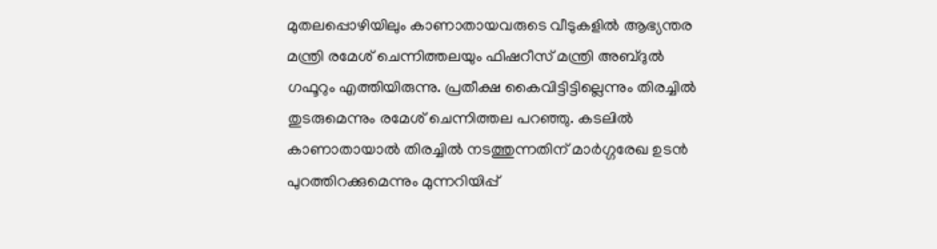മുതലപ്പൊഴിയിലും കാണാതായവരുടെ വീടുകളിൽ ആഭ്യന്തര മന്ത്രി രമേശ് ചെന്നിത്തലയും ഫിഷറീസ് മന്ത്രി അബ്ദുൽ ഗഫൂറും എത്തിയിരുന്നു. പ്രതീക്ഷ കൈവിട്ടിട്ടില്ലെന്നും തിരച്ചിൽ തുടരുമെന്നും രമേശ് ചെന്നിത്തല പറഞ്ഞു. കടലിൽ കാണാതായാൽ തിരച്ചിൽ നടത്തുന്നതിന് മാർഗ്ഗരേഖ ഉടൻ പുറത്തിറക്കുമെന്നും മുന്നറിയിപ്പ്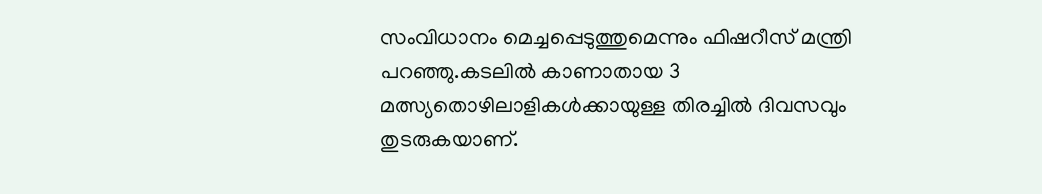സംവിധാനം മെച്ചപ്പെടുത്തുമെന്നും ഫിഷറീസ് മന്ത്രി പറഞ്ഞു.കടലിൽ കാണാതായ 3 മത്സ്യതൊഴിലാളികൾക്കായുള്ള തിരച്ചിൽ ദിവസവും തുടരുകയാണ്.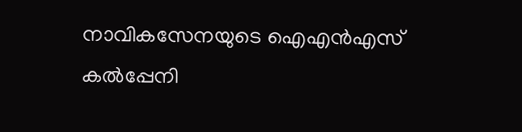നാവികസേനയുടെ ഐഎൻഎസ് കൽപ്പേനി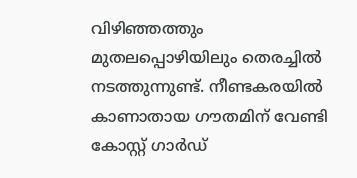വിഴിഞ്ഞത്തും മുതലപ്പൊഴിയിലും തെരച്ചിൽ നടത്തുന്നുണ്ട്. നീണ്ടകരയിൽ കാണാതായ ഗൗതമിന് വേണ്ടി കോസ്റ്റ് ഗാർഡ്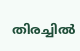തിരച്ചിൽ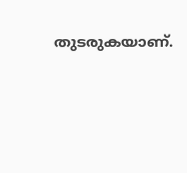തുടരുകയാണ്.